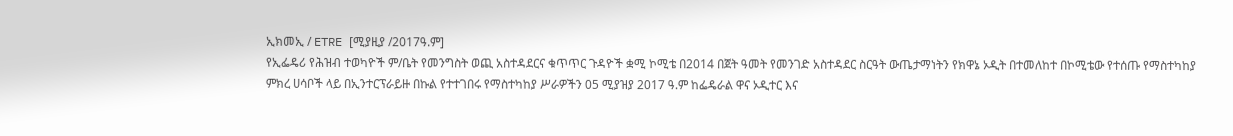ኢክመኢ / ETRE [ሚያዚያ /2017ዓ.ም]
የኢፌዴሪ የሕዝብ ተወካዮች ም/ቤት የመንግስት ወጪ አስተዳደርና ቁጥጥር ጉዳዮች ቋሚ ኮሚቴ በ2014 በጀት ዓመት የመንገድ አስተዳደር ስርዓት ውጤታማነትን የክዋኔ ኦዲት በተመለከተ በኮሚቴው የተሰጡ የማስተካከያ ምክረ ሀሳቦች ላይ በኢንተርፕራይዙ በኩል የተተገበሩ የማስተካከያ ሥራዎችን 05 ሚያዝያ 2017 ዓ.ም ከፌዴራል ዋና ኦዲተር እና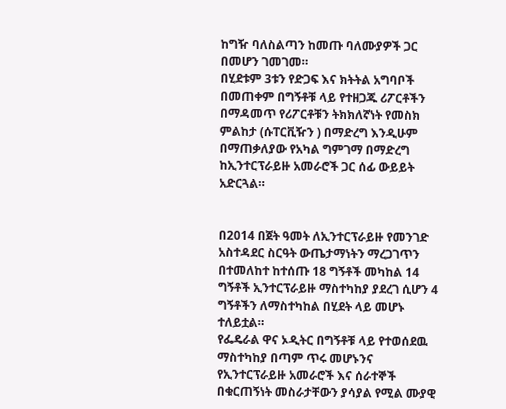ከግዥ ባለስልጣን ከመጡ ባለሙያዎች ጋር በመሆን ገመገመ።
በሂደቱም 3ቱን የድጋፍ እና ክትትል አግባቦች በመጠቀም በግኝቶቹ ላይ የተዘጋጁ ሪፖርቶችን በማዳመጥ የሪፖርቶቹን ትክክለኛነት የመስክ ምልከታ (ሱፐርቪዥን ) በማድረግ እንዲሁም በማጠቃለያው የአካል ግምገማ በማድረግ ከኢንተርፕራይዙ አመራሮች ጋር ሰፊ ውይይት አድርጓል።


በ2014 በጀት ዓመት ለኢንተርፕራይዙ የመንገድ አስተዳደር ስርዓት ውጤታማነትን ማረጋገጥን በተመለከተ ከተሰጡ 18 ግኝቶች መካከል 14 ግኝቶች ኢንተርፕራይዙ ማስተካከያ ያደረገ ሲሆን 4 ግኝቶችን ለማስተካከል በሂደት ላይ መሆኑ ተለይቷል።
የፌዴራል ዋና ኦዲትር በግኝቶቹ ላይ የተወሰደዉ ማስተካከያ በጣም ጥሩ መሆኑንና የኢንተርፕራይዙ አመራሮች እና ሰራተኞች በቁርጠኝነት መስራታቸውን ያሳያል የሚል ሙያዊ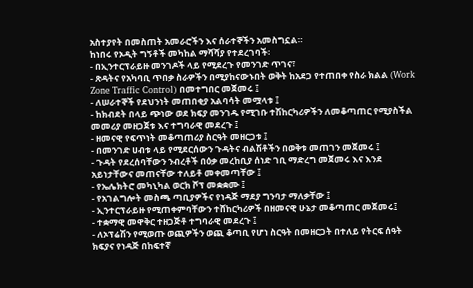አስተያየት በመስጠት አመራሮችን እና ሰራተኞችን አመስግኗል።
ከነበሩ የኦዲት ግኝቶች መካከል ማሻሻያ የተደረገባች፡
- በኢንተርፕራይዙ መንገዶች ላይ የሚደረጉ የመንገድ ጥገና፣
- ጽዳትና የአካባቢ ጥበቃ ስራዎችን በሚያከናውኑበት ወቅት ከአደጋ የተጠበቀ የስራ ክልል (Work Zone Traffic Control) በመተግበር መጀመሩ ፤
- ለሠራተኞች የደህንነት መጠበቂያ አልባሳት መሟላቱ ፤
- ከክብደት በላይ ጭነው ወደ ክፍያ መንገዱ የሚገቡ ተሽከርካሪዎችን ለመቆጣጠር የሚያስችል መመሪያ መዘጋጀቱ እና ተግባራዊ መደረጉ ፤
- ዘመናዊ የፍጥነት መቆጣጠሪያ ስርዓት መዘርጋቱ ፤
- በመንገድ ሀብቱ ላይ የሚደርሰውን ጉዳትና ብልሽቶችን በወቅቱ መጠገን መጀመሩ ፤
- ጉዳት የደረሰባቸውን ንብረቶች በዕቃ መረከቢያ ሰነድ ገቢ ማድረግ መጀመሩ እና እንደ አይነታቸውና መጠናቸው ተለይቶ መቀመጣቸው ፤
- የኤሌክትሮ መካኒካል ወርክ ሾፕ መቋቋሙ ፤
- የአገልግሎት መስጫ ጣቢያዎችና የነዳጅ ማደያ ግንባታ ማለቃቸው ፤
- ኢንተርፕራይዙ የሚጠቀምባቸውን ተሸከርካሪዎች በዘመናዊ ሁኔታ መቆጣጠር መጀመሩ፤
- ተቋማዊ መዋቅር ተዘጋጅቶ ተግባራዊ መደረጉ ፤
- ለኦፕሬሽን የሚወጡ ወጪዎችን ወጪ ቆጣቢ የሆነ ስርዓት በመዘርጋት በተለይ የትርፍ ሰዓት ክፍያና የነዳጅ በከፍተኛ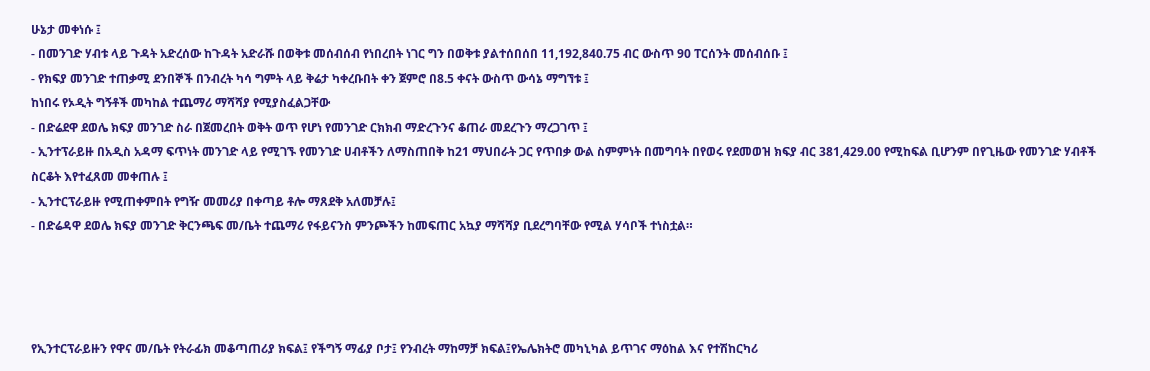ሁኔታ መቀነሱ ፤
- በመንገድ ሃብቱ ላይ ጉዳት አድረሰው ከጉዳት አድራሹ በወቅቱ መሰብሰብ የነበረበት ነገር ግን በወቅቱ ያልተሰበሰበ 11,192,840.75 ብር ውስጥ 90 ፐርሰንት መሰብሰቡ ፤
- የክፍያ መንገድ ተጠቃሚ ደንበኞች በንብረት ካሳ ግምት ላይ ቅሬታ ካቀረቡበት ቀን ጀምሮ በ8.5 ቀናት ውስጥ ውሳኔ ማግኘቱ ፤
ከነበሩ የኦዲት ግኝቶች መካከል ተጨማሪ ማሻሻያ የሚያስፈልጋቸው
- በድሬደዋ ደወሌ ክፍያ መንገድ ስራ በጀመረበት ወቅት ወጥ የሆነ የመንገድ ርክክብ ማድረጉንና ቆጠራ መደረጉን ማረጋገጥ ፤
- ኢንተፕራይዙ በአዲስ አዳማ ፍጥነት መንገድ ላይ የሚገኙ የመንገድ ሀብቶችን ለማስጠበቅ ከ21 ማህበራት ጋር የጥበቃ ውል ስምምነት በመግባት በየወሩ የደመወዝ ክፍያ ብር 381,429.00 የሚከፍል ቢሆንም በየጊዜው የመንገድ ሃብቶች ስርቆት እየተፈጸመ መቀጠሉ ፤
- ኢንተርፕራይዙ የሚጠቀምበት የግዥ መመሪያ በቀጣይ ቶሎ ማጸደቅ አለመቻሉ፤
- በድሬዳዋ ደወሌ ክፍያ መንገድ ቅርንጫፍ መ/ቤት ተጨማሪ የፋይናንስ ምንጮችን ከመፍጠር አኳያ ማሻሻያ ቢደረግባቸው የሚል ሃሳቦች ተነስቷል።




የኢንተርፕራይዙን የዋና መ/ቤት የትራፊክ መቆጣጠሪያ ክፍል፤ የችግኝ ማፊያ ቦታ፤ የንብረት ማከማቻ ክፍል፤የኤሌክትሮ መካኒካል ይጥገና ማዕከል እና የተሽከርካሪ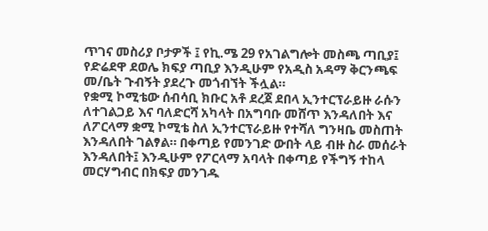ጥገና መስሪያ ቦታዎች ፤ የኪ.ሜ 29 የአገልግሎት መስጫ ጣቢያ፤ የድሬደዋ ደወሌ ክፍያ ጣቢያ እንዲሁም የአዲስ አዳማ ቅርንጫፍ መ/ቤት ጉብኝት ያደረጉ መጎብኘት ችሏል።
የቋሚ ኮሚቴው ሰብሳቢ ክቡር አቶ ደረጀ ደበላ ኢንተርፕራይዙ ራሱን ለተገልጋይ እና ባለድርሻ አካላት በአግባቡ መሸጥ እንዳለበት እና ለፖርላማ ቋሚ ኮሚቴ ስለ ኢንተርፕራይዙ የተሻለ ግንዛቤ መስጠት እንዳለበት ገልፃል። በቀጣይ የመንገድ ውበት ላይ ብዙ ስራ መሰራት እንዳለበት፤ እንዲሁም የፖርላማ አባላት በቀጣይ የችግኝ ተከላ መርሃግብር በክፍያ መንገዱ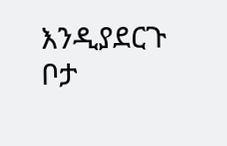እንዲያደርጉ ቦታ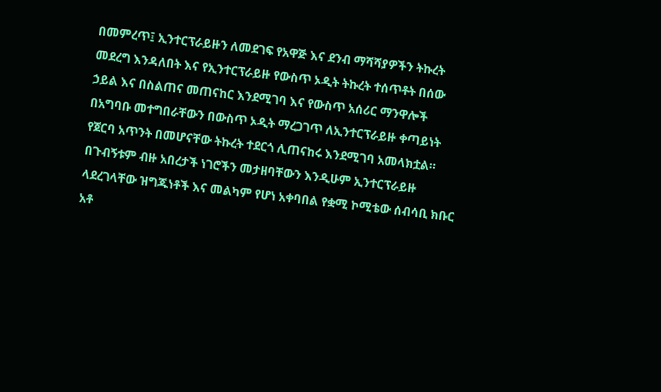በመምረጥ፤ ኢንተርፕራይዙን ለመደገፍ የአዋጅ እና ደንብ ማሻሻያዎችን ትኩረት መደረግ እንዳለበት እና የኢንተርፕራይዙ የውስጥ ኦዲት ትኩረት ተሰጥቶት በሰው ኃይል እና በስልጠና መጠናከር እንደሚገባ እና የውስጥ አሰሪር ማንዋሎች በአግባቡ መተግበራቸውን በውስጥ ኦዲት ማረጋገጥ ለኢንተርፕራይዙ ቀጣይነት የጀርባ አጥንት በመሆናቸው ትኩረት ተደርጎ ሊጠናከሩ እንደሚገባ አመላክቷል።
በጉብኝቱም ብዙ አበረታች ነገሮችን መታዘባቸውን እንዲሁም ኢንተርፕራይዙ ላደረገላቸው ዝግጁነቶች እና መልካም የሆነ አቀባበል የቋሚ ኮሚቴው ሰብሳቢ ክቡር አቶ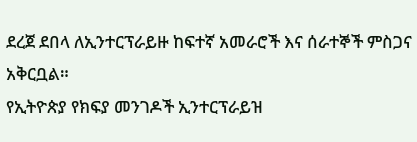ደረጀ ደበላ ለኢንተርፕራይዙ ከፍተኛ አመራሮች እና ሰራተኞች ምስጋና አቅርቧል።
የኢትዮጵያ የክፍያ መንገዶች ኢንተርፕራይዝ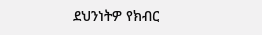ደህንነትዎ የክብር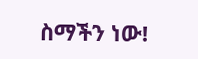ስማችን ነው!